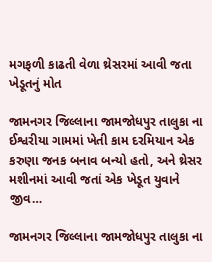મગફળી કાઢતી વેળા થ્રેસરમાં આવી જતા ખેડૂતનું મોત

જામનગર જિલ્લાના જામજોધપુર તાલુકા ના ઈશ્વરીયા ગામમાં ખેતી કામ દરમિયાન એક કરુણા જનક બનાવ બન્યો હતો, અને થ્રેસર મશીનમાં આવી જતાં એક ખેડૂત યુવાને જીવ…

જામનગર જિલ્લાના જામજોધપુર તાલુકા ના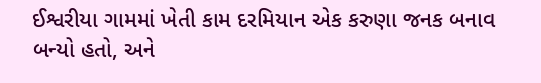ઈશ્વરીયા ગામમાં ખેતી કામ દરમિયાન એક કરુણા જનક બનાવ બન્યો હતો, અને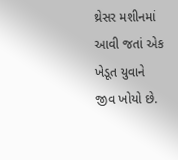થ્રેસર મશીનમાં આવી જતાં એક ખેડૂત યુવાને જીવ ખોયો છે.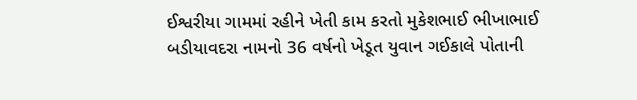ઈશ્વરીયા ગામમાં રહીને ખેતી કામ કરતો મુકેશભાઈ ભીખાભાઈ બડીયાવદરા નામનો 36 વર્ષનો ખેડૂત યુવાન ગઈકાલે પોતાની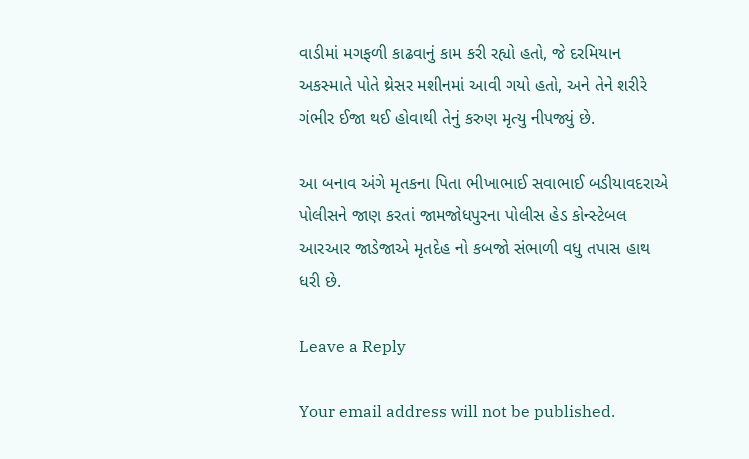વાડીમાં મગફળી કાઢવાનું કામ કરી રહ્યો હતો, જે દરમિયાન અકસ્માતે પોતે થ્રેસર મશીનમાં આવી ગયો હતો, અને તેને શરીરે ગંભીર ઈજા થઈ હોવાથી તેનું કરુણ મૃત્યુ નીપજ્યું છે.

આ બનાવ અંગે મૃતકના પિતા ભીખાભાઈ સવાભાઈ બડીયાવદરાએ પોલીસને જાણ કરતાં જામજોધપુરના પોલીસ હેડ કોન્સ્ટેબલ આરઆર જાડેજાએ મૃતદેહ નો કબજો સંભાળી વધુ તપાસ હાથ ધરી છે.

Leave a Reply

Your email address will not be published.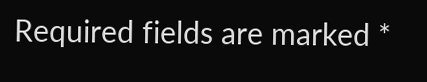Required fields are marked *